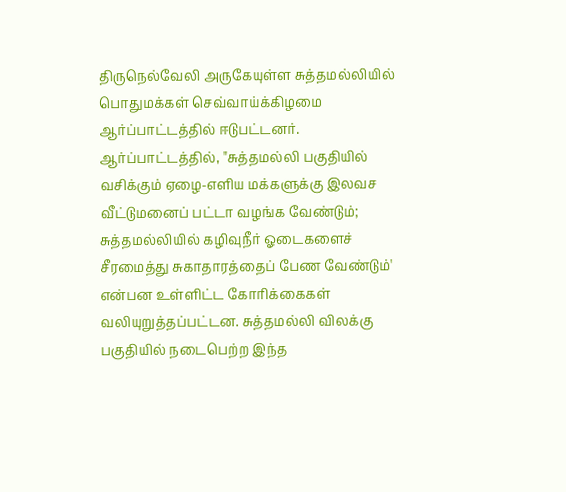திருநெல்வேலி அருகேயுள்ள சுத்தமல்லியில் பொதுமக்கள் செவ்வாய்க்கிழமை ஆர்ப்பாட்டத்தில் ஈடுபட்டனர்.
ஆர்ப்பாட்டத்தில், "சுத்தமல்லி பகுதியில் வசிக்கும் ஏழை-எளிய மக்களுக்கு இலவச வீட்டுமனைப் பட்டா வழங்க வேண்டும்; சுத்தமல்லியில் கழிவுநீர் ஓடைகளைச் சீரமைத்து சுகாதாரத்தைப் பேண வேண்டும்' என்பன உள்ளிட்ட கோரிக்கைகள் வலியுறுத்தப்பட்டன. சுத்தமல்லி விலக்கு பகுதியில் நடைபெற்ற இந்த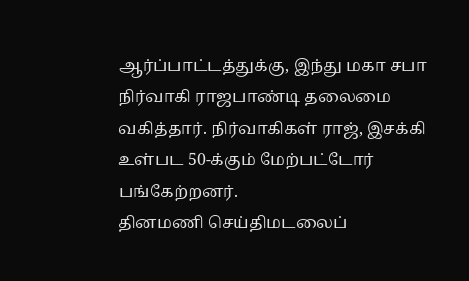ஆர்ப்பாட்டத்துக்கு, இந்து மகா சபா நிர்வாகி ராஜபாண்டி தலைமை வகித்தார். நிர்வாகிகள் ராஜ், இசக்கி உள்பட 50-க்கும் மேற்பட்டோர் பங்கேற்றனர்.
தினமணி செய்திமடலைப்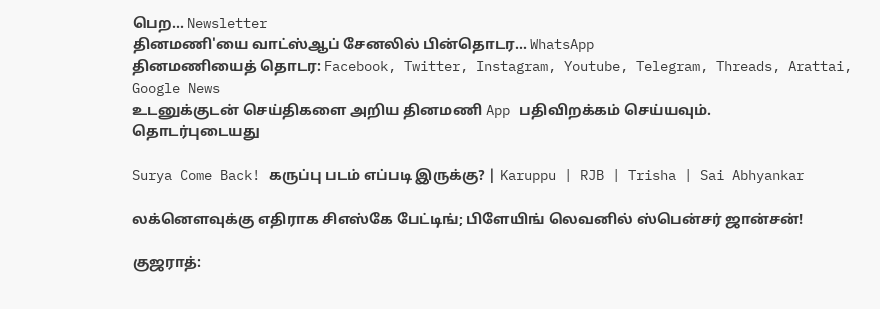பெற... Newsletter
தினமணி'யை வாட்ஸ்ஆப் சேனலில் பின்தொடர... WhatsApp
தினமணியைத் தொடர: Facebook, Twitter, Instagram, Youtube, Telegram, Threads, Arattai, Google News
உடனுக்குடன் செய்திகளை அறிய தினமணி App பதிவிறக்கம் செய்யவும்.
தொடர்புடையது

Surya Come Back! கருப்பு படம் எப்படி இருக்கு? | Karuppu | RJB | Trisha | Sai Abhyankar

லக்னௌவுக்கு எதிராக சிஎஸ்கே பேட்டிங்; பிளேயிங் லெவனில் ஸ்பென்சர் ஜான்சன்!

குஜராத்: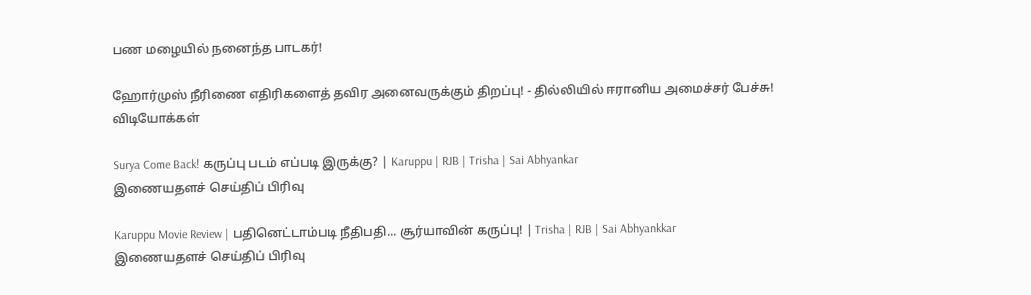பண மழையில் நனைந்த பாடகர்!

ஹோர்முஸ் நீரிணை எதிரிகளைத் தவிர அனைவருக்கும் திறப்பு! - தில்லியில் ஈரானிய அமைச்சர் பேச்சு!
விடியோக்கள்

Surya Come Back! கருப்பு படம் எப்படி இருக்கு? | Karuppu | RJB | Trisha | Sai Abhyankar
இணையதளச் செய்திப் பிரிவு

Karuppu Movie Review | பதினெட்டாம்படி நீதிபதி... சூர்யாவின் கருப்பு! | Trisha | RJB | Sai Abhyankkar
இணையதளச் செய்திப் பிரிவு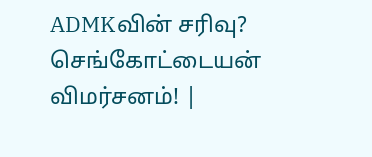ADMKவின் சரிவு? செங்கோட்டையன் விமர்சனம்! |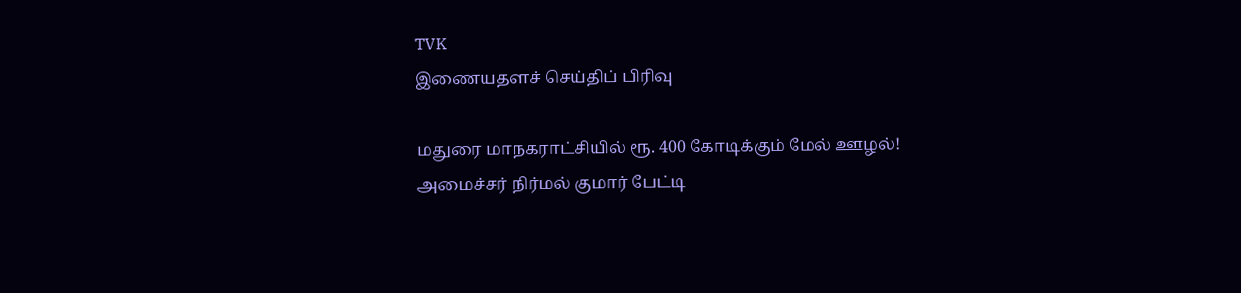TVK
இணையதளச் செய்திப் பிரிவு

மதுரை மாநகராட்சியில் ரூ. 400 கோடிக்கும் மேல் ஊழல்! அமைச்சர் நிர்மல் குமார் பேட்டி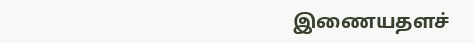இணையதளச்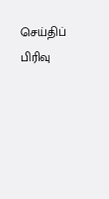செய்திப் பிரிவு